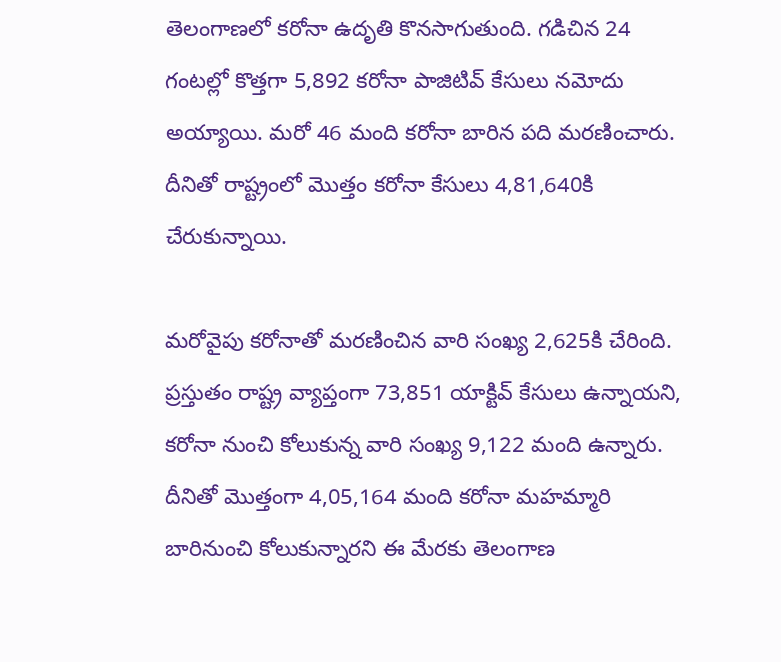తెలంగాణలో కరోనా ఉదృతి కొనసాగుతుంది. గడిచిన 24 గంటల్లో కొత్తగా 5,892 కరోనా పాజిటివ్ కేసులు నమోదు అయ్యాయి. మరో 46 మంది కరోనా బారిన పది మరణించారు. దీనితో రాష్ట్రంలో మొత్తం కరోనా కేసులు 4,81,640కి చేరుకున్నాయి.

మరోవైపు కరోనాతో మరణించిన వారి సంఖ్య 2,625కి చేరింది. ప్రస్తుతం రాష్ట్ర వ్యాప్తంగా 73,851 యాక్టివ్ కేసులు ఉన్నాయని, కరోనా నుంచి కోలుకున్న వారి సంఖ్య 9,122 మంది ఉన్నారు. దీనితో మొత్తంగా 4,05,164 మంది కరోనా మహమ్మారి బారినుంచి కోలుకున్నారని ఈ మేరకు తెలంగాణ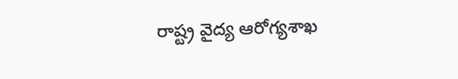రాష్ట్ర వైద్య ఆరోగ్యశాఖ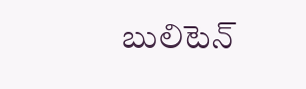బులిటెన్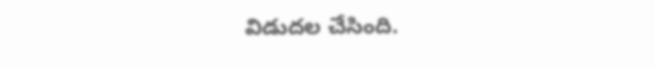విడుదల చేసింది.